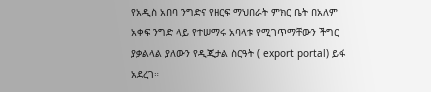የአዲስ አበባ ንግድና የዘርፍ ማህበራት ምክር ቤት በአለም አቀፍ ንግድ ላይ የተሠማሩ አባላቱ የሚገጥማቸውን ችግር ያቃልላል ያለውን የዲጂታል ስርዓት ( export portal) ይፋ አደረገ።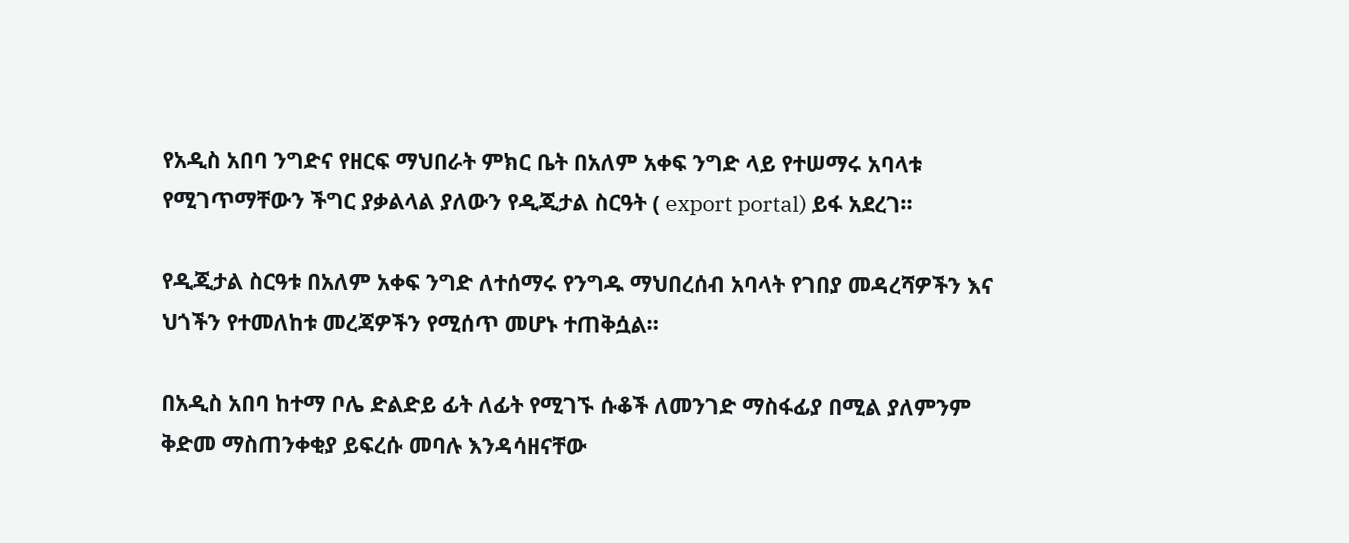የአዲስ አበባ ንግድና የዘርፍ ማህበራት ምክር ቤት በአለም አቀፍ ንግድ ላይ የተሠማሩ አባላቱ የሚገጥማቸውን ችግር ያቃልላል ያለውን የዲጂታል ስርዓት ( export portal) ይፋ አደረገ።

የዲጂታል ስርዓቱ በአለም አቀፍ ንግድ ለተሰማሩ የንግዱ ማህበረሰብ አባላት የገበያ መዳረሻዎችን እና ህጎችን የተመለከቱ መረጃዎችን የሚሰጥ መሆኑ ተጠቅሷል።

በአዲስ አበባ ከተማ ቦሌ ድልድይ ፊት ለፊት የሚገኙ ሱቆች ለመንገድ ማስፋፊያ በሚል ያለምንም ቅድመ ማስጠንቀቂያ ይፍረሱ መባሉ እንዳሳዘናቸው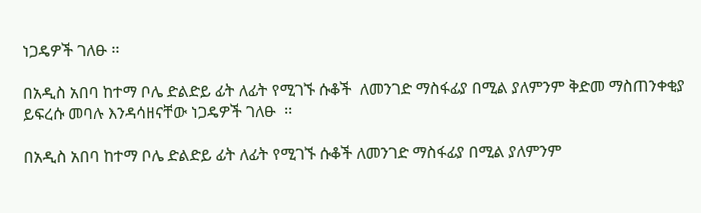ነጋዴዎች ገለፁ ፡፡

በአዲስ አበባ ከተማ ቦሌ ድልድይ ፊት ለፊት የሚገኙ ሱቆች  ለመንገድ ማስፋፊያ በሚል ያለምንም ቅድመ ማስጠንቀቂያ ይፍረሱ መባሉ እንዳሳዘናቸው ነጋዴዎች ገለፁ  ፡፡

በአዲስ አበባ ከተማ ቦሌ ድልድይ ፊት ለፊት የሚገኙ ሱቆች ለመንገድ ማስፋፊያ በሚል ያለምንም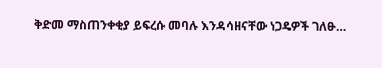ቅድመ ማስጠንቀቂያ ይፍረሱ መባሉ እንዳሳዘናቸው ነጋዴዎች ገለፁ…